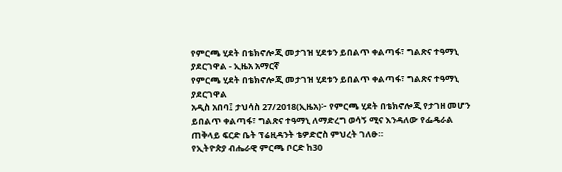የምርጫ ሂደት በቴክኖሎጂ መታገዝ ሂደቱን ይበልጥ ቀልጣፋ፣ ግልጽና ተዓማኒ ያደርገዋል - ኢዜአ አማርኛ
የምርጫ ሂደት በቴክኖሎጂ መታገዝ ሂደቱን ይበልጥ ቀልጣፋ፣ ግልጽና ተዓማኒ ያደርገዋል
አዲስ አበባ፤ ታህሳስ 27/2018(ኢዜአ)፦ የምርጫ ሂደት በቴክኖሎጂ የታገዘ መሆን ይበልጥ ቀልጣፋ፣ ግልጽና ተዓማኒ ለማድረግ ወሳኝ ሚና እንዳለው የፌዴራል ጠቅላይ ፍርድ ቤት ፕሬዚዳንት ቴዎድሮስ ምህረት ገለፁ።
የኢትዮጵያ ብሔራዊ ምርጫ ቦርድ ከ30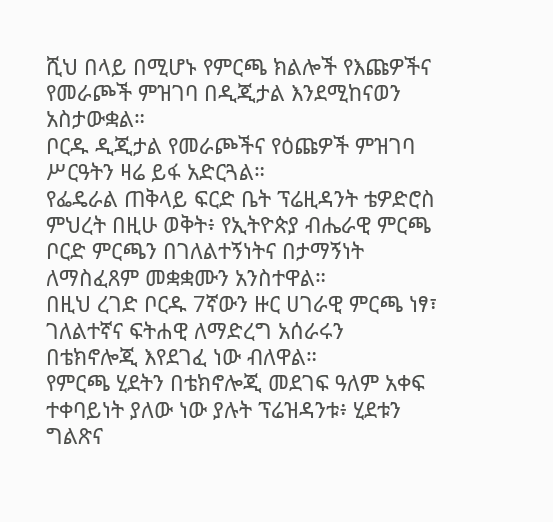ሺህ በላይ በሚሆኑ የምርጫ ክልሎች የእጩዎችና የመራጮች ምዝገባ በዲጂታል እንደሚከናወን አስታውቋል።
ቦርዱ ዲጂታል የመራጮችና የዕጩዎች ምዝገባ ሥርዓትን ዛሬ ይፋ አድርጓል።
የፌዴራል ጠቅላይ ፍርድ ቤት ፕሬዚዳንት ቴዎድሮስ ምህረት በዚሁ ወቅት፥ የኢትዮጵያ ብሔራዊ ምርጫ ቦርድ ምርጫን በገለልተኝነትና በታማኝነት ለማስፈጸም መቋቋሙን አንስተዋል።
በዚህ ረገድ ቦርዱ 7ኛውን ዙር ሀገራዊ ምርጫ ነፃ፣ ገለልተኛና ፍትሐዊ ለማድረግ አሰራሩን በቴክኖሎጂ እየደገፈ ነው ብለዋል።
የምርጫ ሂደትን በቴክኖሎጂ መደገፍ ዓለም አቀፍ ተቀባይነት ያለው ነው ያሉት ፕሬዝዳንቱ፥ ሂደቱን ግልጽና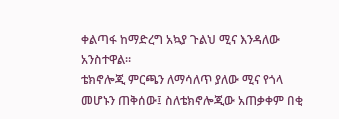ቀልጣፋ ከማድረግ አኳያ ጉልህ ሚና እንዳለው አንስተዋል።
ቴክኖሎጂ ምርጫን ለማሳለጥ ያለው ሚና የጎላ መሆኑን ጠቅሰው፤ ስለቴክኖሎጂው አጠቃቀም በቂ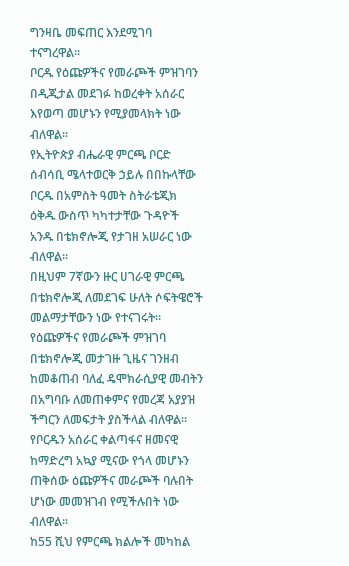ግንዛቤ መፍጠር እንደሚገባ ተናግረዋል።
ቦርዱ የዕጩዎችና የመራጮች ምዝገባን በዲጂታል መደገፉ ከወረቀት አሰራር እየወጣ መሆኑን የሚያመላክት ነው ብለዋል።
የኢትዮጵያ ብሔራዊ ምርጫ ቦርድ ሰብሳቢ ሜላተወርቅ ኃይሉ በበኩላቸው ቦርዱ በአምስት ዓመት ስትራቴጂክ ዕቅዱ ውስጥ ካካተታቸው ጉዳዮች አንዱ በቴክኖሎጂ የታገዘ አሠራር ነው ብለዋል።
በዚህም 7ኛውን ዙር ሀገራዊ ምርጫ በቴክኖሎጂ ለመደገፍ ሁለት ሶፍትዌሮች መልማታቸውን ነው የተናገሩት።
የዕጩዎችና የመራጮች ምዝገባ በቴክኖሎጂ መታገዙ ጊዜና ገንዘብ ከመቆጠብ ባለፈ ዴሞክራሲያዊ መብትን በአግባቡ ለመጠቀምና የመረጃ አያያዝ ችግርን ለመፍታት ያስችላል ብለዋል።
የቦርዱን አሰራር ቀልጣፋና ዘመናዊ ከማድረግ አኳያ ሚናው የጎላ መሆኑን ጠቅሰው ዕጩዎችና መራጮች ባሉበት ሆነው መመዝገብ የሚችሉበት ነው ብለዋል።
ከ55 ሺህ የምርጫ ክልሎች መካከል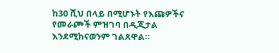ከ30 ሺህ በላይ በሚሆኑት የእጩዎችና የመራጮች ምዝገባ በዲጂታል እንደሚከናወንም ገልጸዋል።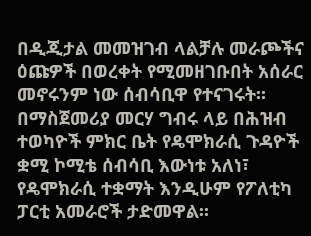በዲጂታል መመዝገብ ላልቻሉ መራጮችና ዕጩዎች በወረቀት የሚመዘገቡበት አሰራር መኖሩንም ነው ሰብሳቢዋ የተናገሩት።
በማስጀመሪያ መርሃ ግብሩ ላይ በሕዝብ ተወካዮች ምክር ቤት የዴሞክራሲ ጉዳዮች ቋሚ ኮሚቴ ሰብሳቢ እውነቱ አለነ፣ የዴሞክራሲ ተቋማት እንዲሁም የፖለቲካ ፓርቲ አመራሮች ታድመዋል።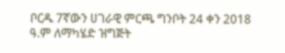ቦርዱ 7ኛውን ሀገራዊ ምርጫ ግንቦት 24 ቀን 2018 ዓ.ም ለማካሄድ ዝግጅት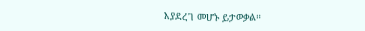እያደረገ መሆኑ ይታወቃል።